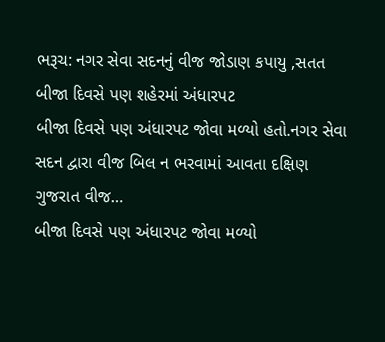ભરૂચ: નગર સેવા સદનનું વીજ જોડાણ કપાયુ ,સતત બીજા દિવસે પણ શહેરમાં અંધારપટ
બીજા દિવસે પણ અંધારપટ જોવા મળ્યો હતો.નગર સેવા સદન દ્વારા વીજ બિલ ન ભરવામાં આવતા દક્ષિણ ગુજરાત વીજ…
બીજા દિવસે પણ અંધારપટ જોવા મળ્યો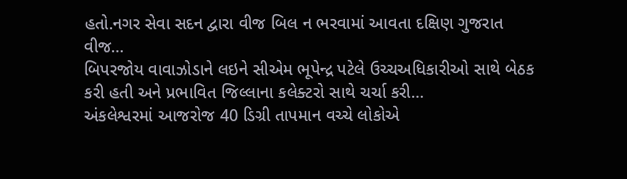હતો.નગર સેવા સદન દ્વારા વીજ બિલ ન ભરવામાં આવતા દક્ષિણ ગુજરાત વીજ…
બિપરજોય વાવાઝોડાને લઇને સીએમ ભૂપેન્દ્ર પટેલે ઉચ્ચઅધિકારીઓ સાથે બેઠક કરી હતી અને પ્રભાવિત જિલ્લાના કલેક્ટરો સાથે ચર્ચા કરી…
અંકલેશ્વરમાં આજરોજ 40 ડિગ્રી તાપમાન વચ્ચે લોકોએ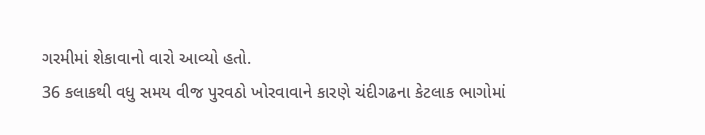ગરમીમાં શેકાવાનો વારો આવ્યો હતો.
36 કલાકથી વધુ સમય વીજ પુરવઠો ખોરવાવાને કારણે ચંદીગઢના કેટલાક ભાગોમાં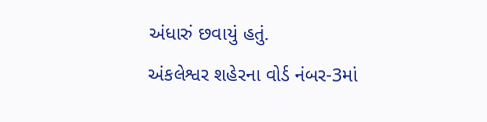અંધારું છવાયું હતું.
અંકલેશ્વર શહેરના વોર્ડ નંબર-3માં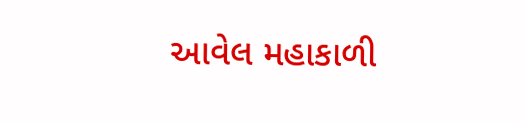આવેલ મહાકાળી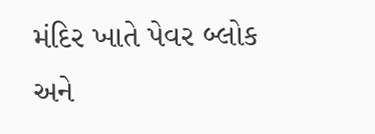મંદિર ખાતે પેવર બ્લોક અને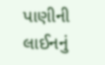પાણીની લાઈનનું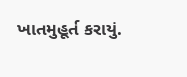ખાતમુહૂર્ત કરાયું.